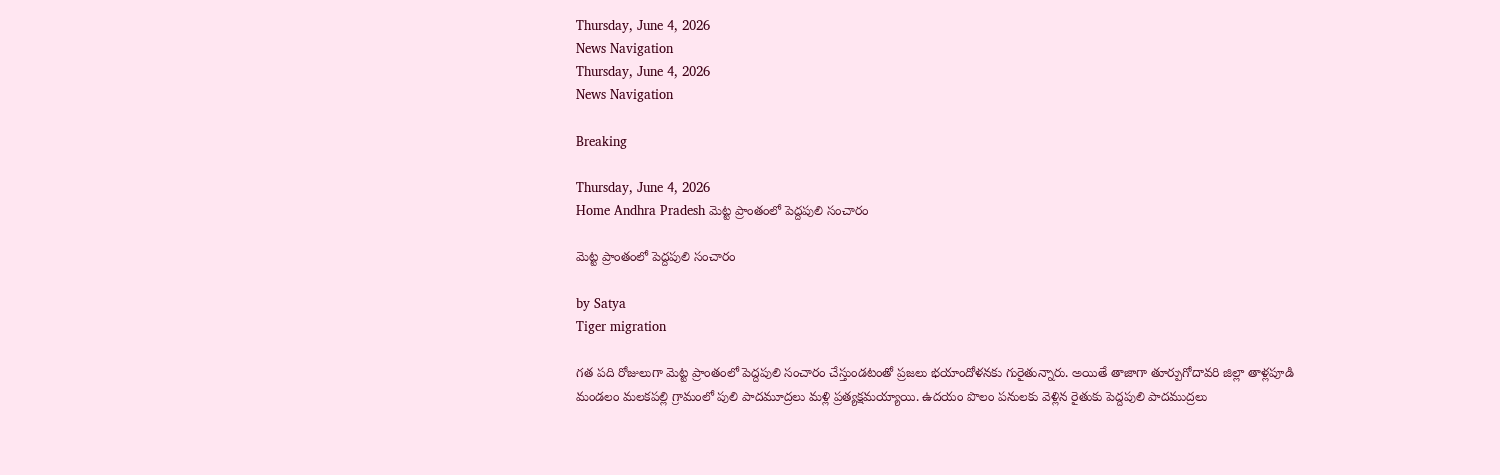Thursday, June 4, 2026
News Navigation
Thursday, June 4, 2026
News Navigation

Breaking

Thursday, June 4, 2026
Home Andhra Pradesh మెట్ట ప్రాంతంలో పెద్దపులి సంచారం

మెట్ట ప్రాంతంలో పెద్దపులి సంచారం

by Satya
Tiger migration

గత పది రోజులుగా మెట్ట ప్రాంతంలో పెద్దపులి సంచారం చేస్తుండటంతో ప్రజలు భయాందోళనకు గురైతున్నారు. అయితే తాజాగా తూర్పుగోదావరి జిల్లా తాళ్లపూడి మండలం మలకపల్లి గ్రామంలో పులి పాదమూద్రలు మళ్లి ప్రత్యక్షమయ్యాయి. ఉదయం పొలం పనులకు వెళ్లిన రైతుకు పెద్దపులి పాదముద్రలు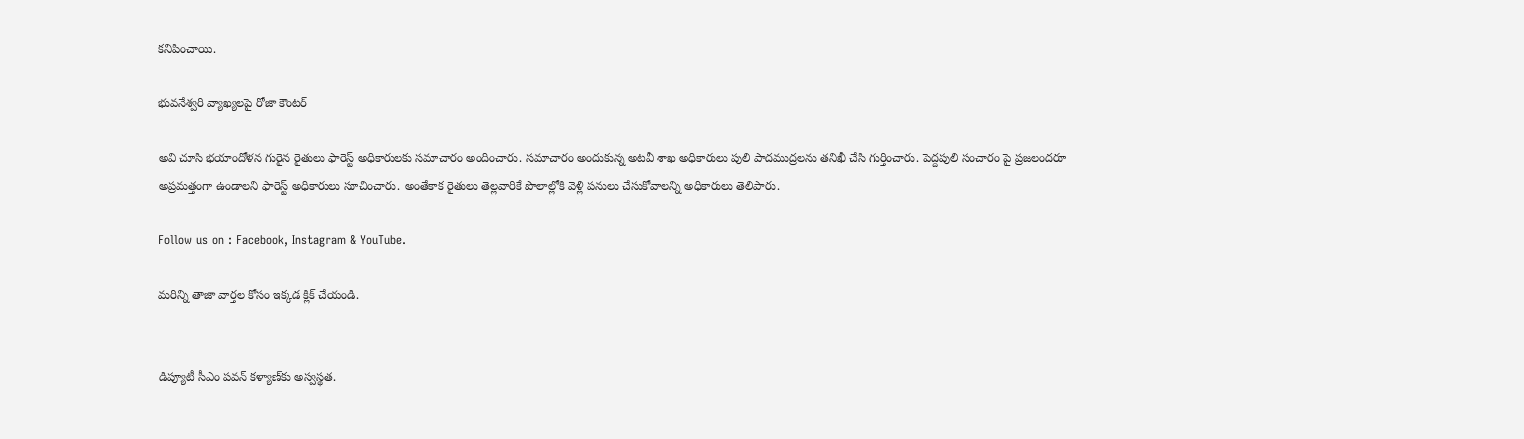కనిపించాయి.

భువనేశ్వరి వ్యాఖ్యలపై రోజా కౌంటర్

అవి చూసి భయాందోళన గురైన రైతులు ఫారెస్ట్ అధికారులకు సమాచారం అందించారు. సమాచారం అందుకున్న అటవీ శాఖ అధికారులు పులి పాదముద్రలను తనిఖీ చేసి గుర్తించారు. పెద్దపులి సంచారం పై ప్రజలందరూ అప్రమత్తంగా ఉండాలని ఫారెస్ట్ అధికారులు సూచించారు. అంతేకాక రైతులు తెల్లవారికే పొలాల్లోకి వెళ్లి పనులు చేసుకోవాలన్ని అధికారులు తెలిపారు.

Follow us on : Facebook, Instagram & YouTube.

మరిన్ని తాజా వార్తల కోసం ఇక్కడ క్లిక్ చేయండి.


డిప్యూటీ సీఎం పవన్ కళ్యాణ్‌కు అస్వస్థత.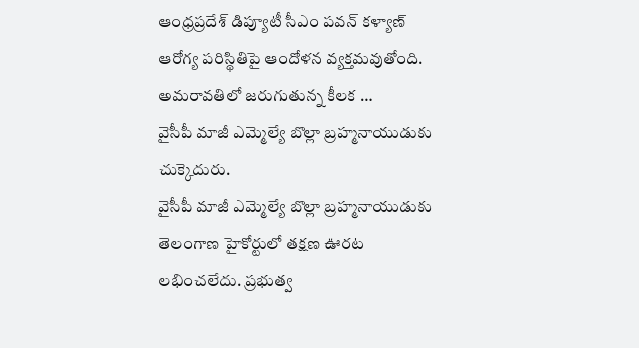ఆంధ్రప్రదేశ్ డిప్యూటీ సీఎం పవన్ కళ్యాణ్ ఆరోగ్య పరిస్థితిపై ఆందోళన వ్యక్తమవుతోంది. అమరావతిలో జరుగుతున్న కీలక …
వైసీపీ మాజీ ఎమ్మెల్యే బొల్లా బ్రహ్మనాయుడుకు చుక్కెదురు.
వైసీపీ మాజీ ఎమ్మెల్యే బొల్లా బ్రహ్మనాయుడుకు తెలంగాణ హైకోర్టులో తక్షణ ఊరట లభించలేదు. ప్రభుత్వ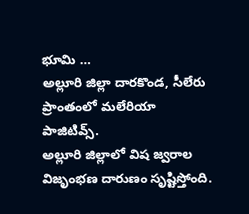భూమి …
అల్లూరి జిల్లా దారకొండ, సీలేరు ప్రాంతంలో మలేరియా పాజిటివ్స్.
అల్లూరి జిల్లాలో విష జ్వరాల విజృంభణ దారుణం సృష్టిస్తోంది.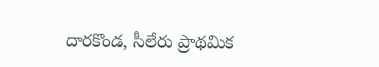దారకొండ, సీలేరు ప్రాథమిక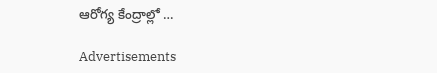ఆరోగ్య కేంద్రాల్లో …

Advertisements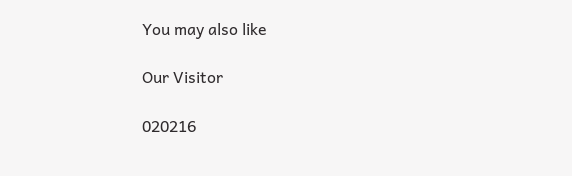You may also like

Our Visitor

020216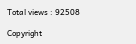Total views : 92508

Copyright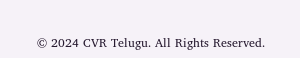© 2024 CVR Telugu. All Rights Reserved.